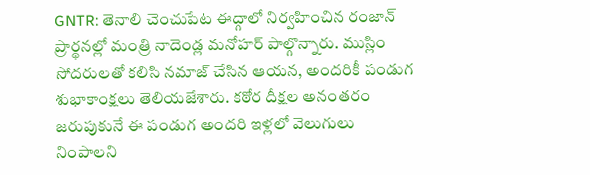GNTR: తెనాలి చెంచుపేట ఈద్గాలో నిర్వహించిన రంజాన్ ప్రార్థనల్లో మంత్రి నాదెండ్ల మనోహర్ పాల్గొన్నారు. ముస్లిం సోదరులతో కలిసి నమాజ్ చేసిన ఆయన, అందరికీ పండుగ శుభాకాంక్షలు తెలియజేశారు. కఠోర దీక్షల అనంతరం జరుపుకునే ఈ పండుగ అందరి ఇళ్లలో వెలుగులు నింపాలని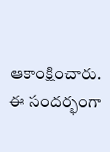ఆకాంక్షించారు. ఈ సందర్భంగా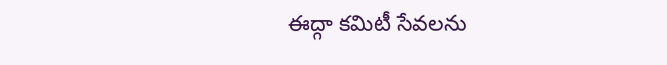ఈద్గా కమిటీ సేవలను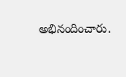అభినందించారు.